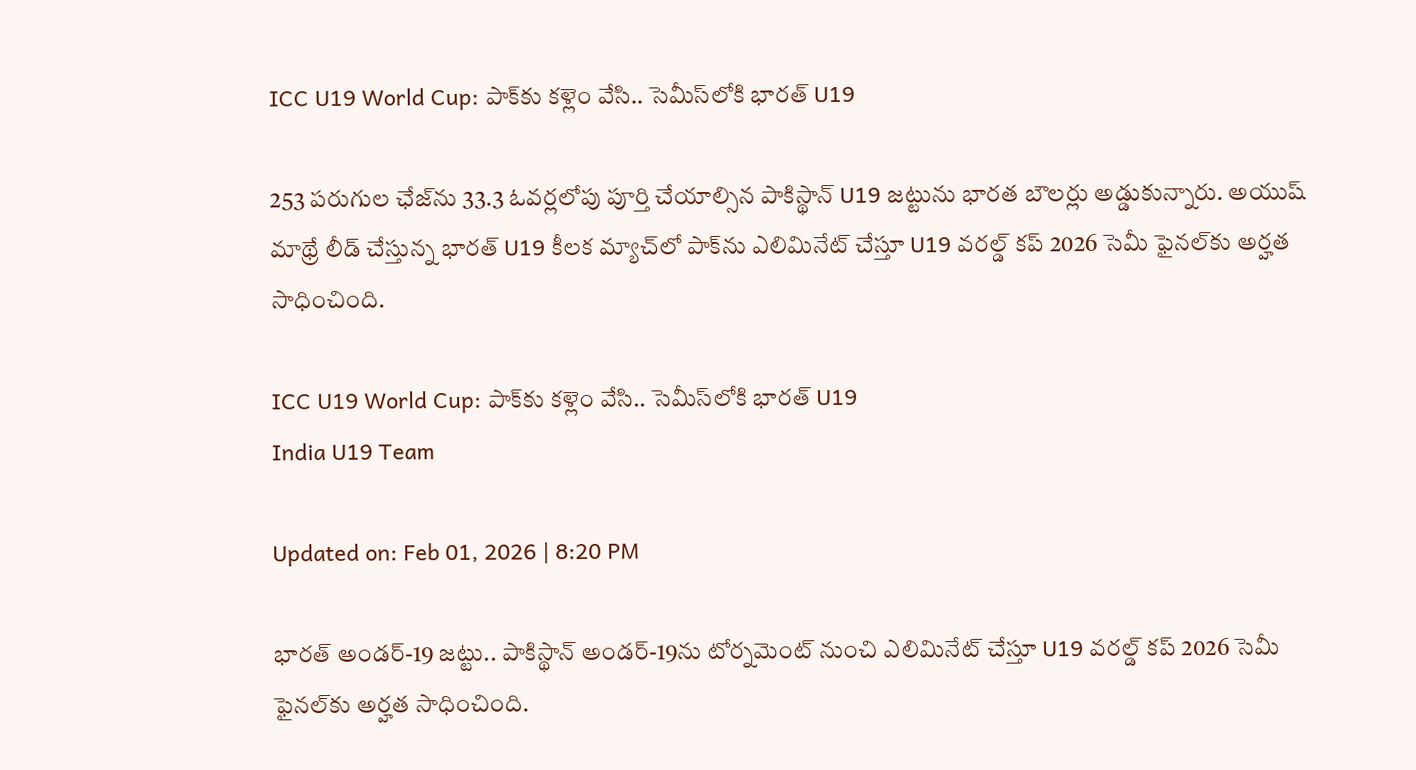ICC U19 World Cup: పాక్‌కు కళ్లెం వేసి.. సెమీస్‌లోకి భారత్ U19

253 పరుగుల ఛేజ్‌ను 33.3 ఓవర్లలోపు పూర్తి చేయాల్సిన పాకిస్థాన్ U19 జట్టును భారత బౌలర్లు అడ్డుకున్నారు. అయుష్ మాథ్రే లీడ్ చేస్తున్న భారత్ U19 కీలక మ్యాచ్‌లో పాక్‌ను ఎలిమినేట్ చేస్తూ U19 వరల్డ్ కప్ 2026 సెమీ ఫైనల్‌కు అర్హత సాధించింది.

ICC U19 World Cup: పాక్‌కు కళ్లెం వేసి.. సెమీస్‌లోకి భారత్ U19
India U19 Team

Updated on: Feb 01, 2026 | 8:20 PM

భారత్ అండర్-19 జట్టు.. పాకిస్థాన్ అండర్-19ను టోర్నమెంట్ నుంచి ఎలిమినేట్ చేస్తూ U19 వరల్డ్ కప్ 2026 సెమీ ఫైనల్‌కు అర్హత సాధించింది.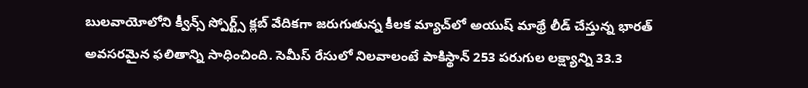బులవాయోలోని క్వీన్స్ స్పోర్ట్స్ క్లబ్ వేదికగా జరుగుతున్న కీలక మ్యాచ్‌లో అయుష్ మాథ్రే లీడ్ చేస్తున్న భారత్ అవసరమైన ఫలితాన్ని సాధించింది. సెమీస్ రేసులో నిలవాలంటే పాకిస్థాన్ 253 పరుగుల లక్ష్యాన్ని 33.3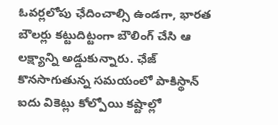ఓవర్లలోపు ఛేదించాల్సి ఉండగా, భారత బౌలర్లు కట్టుదిట్టంగా బౌలింగ్ చేసి ఆ లక్ష్యాన్ని అడ్డుకున్నారు. ఛేజ్ కొనసాగుతున్న సమయంలో పాకిస్థాన్ ఐదు వికెట్లు కోల్పోయి కష్టాల్లో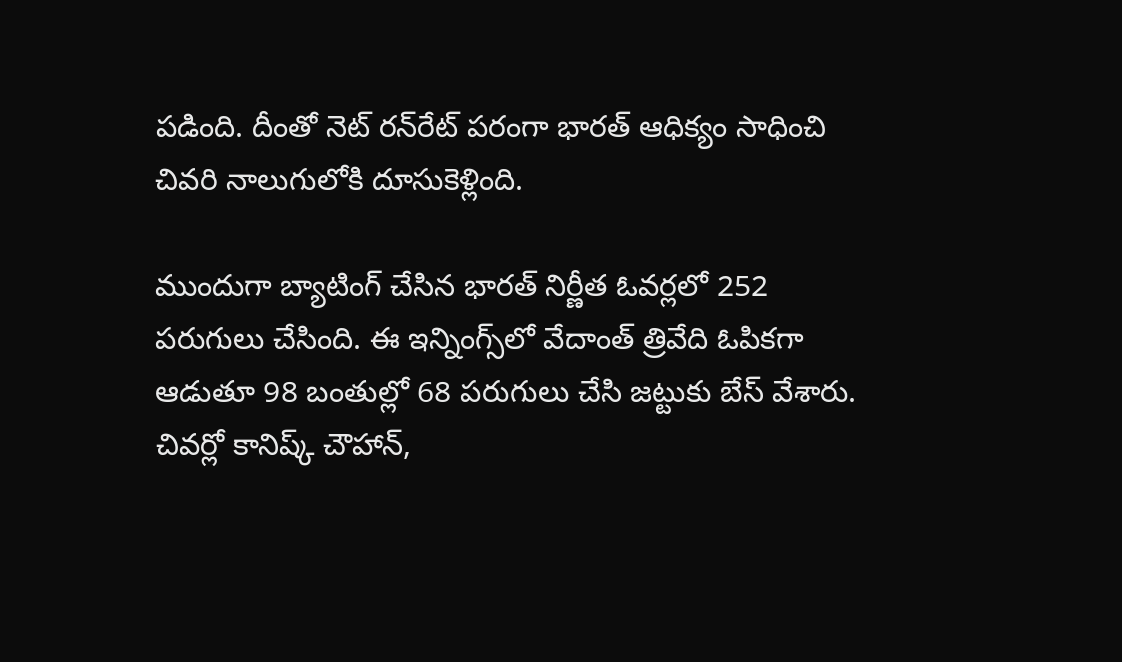పడింది. దీంతో నెట్ రన్‌రేట్ పరంగా భారత్ ఆధిక్యం సాధించి చివరి నాలుగులోకి దూసుకెళ్లింది.

ముందుగా బ్యాటింగ్ చేసిన భారత్ నిర్ణీత ఓవర్లలో 252 పరుగులు చేసింది. ఈ ఇన్నింగ్స్‌లో వేదాంత్ త్రివేది ఓపికగా ఆడుతూ 98 బంతుల్లో 68 పరుగులు చేసి జట్టుకు బేస్ వేశారు. చివర్లో కానిష్క్ చౌహాన్,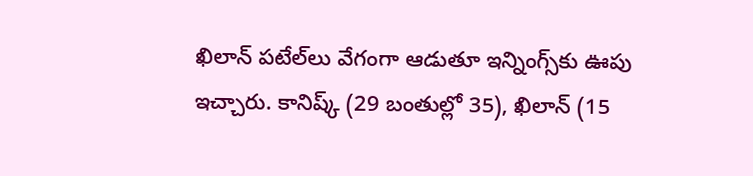ఖిలాన్ పటేల్‌లు వేగంగా ఆడుతూ ఇన్నింగ్స్‌కు ఊపు ఇచ్చారు. కానిష్క్ (29 బంతుల్లో 35), ఖిలాన్ (15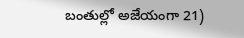బంతుల్లో అజేయంగా 21)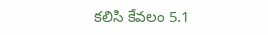కలిసి కేవలం 5.1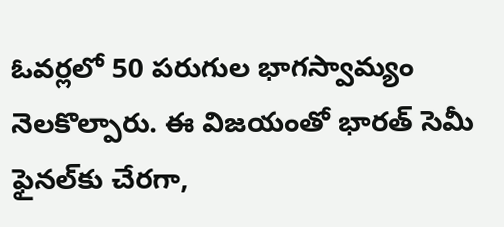ఓవర్లలో 50 పరుగుల భాగస్వామ్యం నెలకొల్పారు. ఈ విజయంతో భారత్ సెమీ ఫైనల్‌కు చేరగా,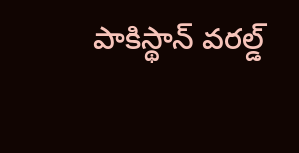పాకిస్థాన్ వరల్డ్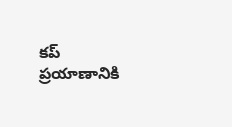కప్ ప్రయాణానికి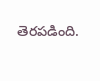తెరపడింది.